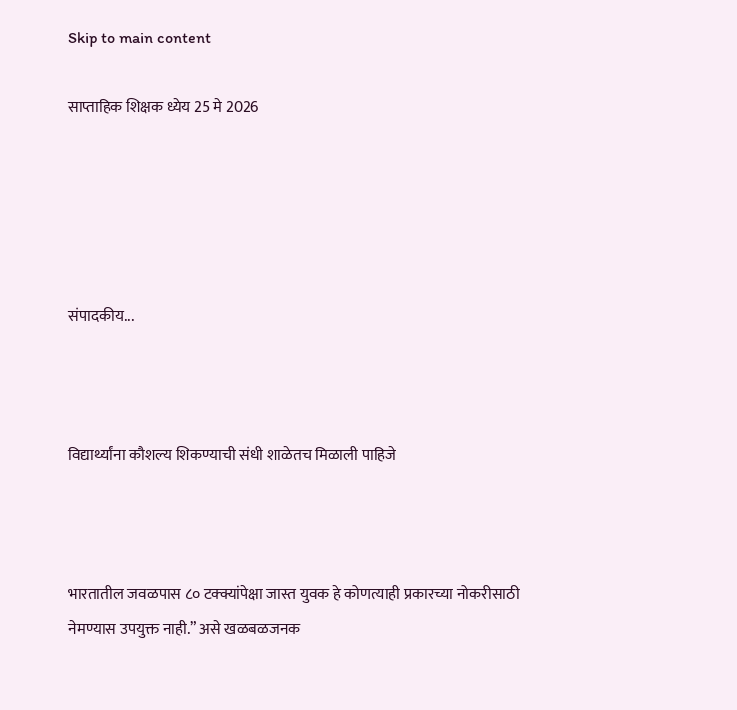Skip to main content

साप्ताहिक शिक्षक ध्येय 25 मे 2026





संपादकीय...



विद्यार्थ्यांना कौशल्य शिकण्याची संधी शाळेतच मिळाली पाहिजे



भारतातील जवळपास ८० टक्क्यांपेक्षा जास्त युवक हे कोणत्याही प्रकारच्या नोकरीसाठी नेमण्यास उपयुक्त नाही.” असे खळबळजनक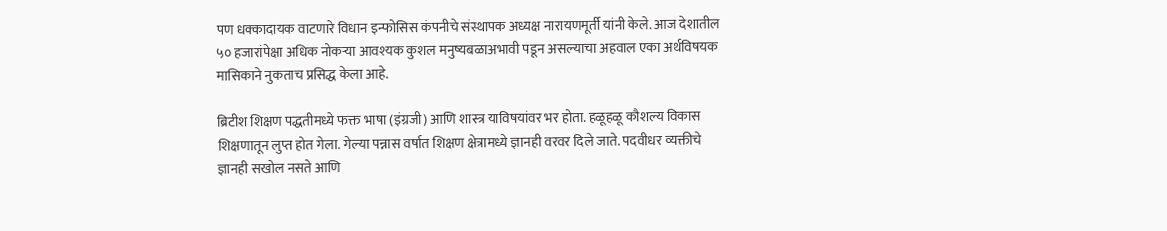पण धक्कादायक वाटणारे विधान इन्फोसिस कंपनीचे संस्थापक अध्यक्ष नारायणमूर्ती यांनी केले. आज देशातील ५० हजारांपेक्षा अधिक नोकऱ्या आवश्यक कुशल मनुष्यबळाअभावी पडून असल्याचा अहवाल एका अर्थविषयक मासिकाने नुकताच प्रसिद्ध केला आहे.

ब्रिटीश शिक्षण पद्धतीमध्ये फक्त भाषा (इंग्रजी) आणि शास्त्र याविषयांवर भर होता. हळूहळू कौशल्य विकास शिक्षणातून लुप्त होत गेला. गेल्या पन्नास वर्षात शिक्षण क्षेत्रामध्ये ज्ञानही वरवर दिले जाते. पदवीधर व्यक्तीचे ज्ञानही सखोल नसते आणि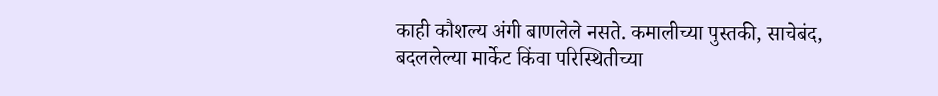काही कौशल्य अंगी बाणलेले नसते. कमालीच्या पुस्तकी, साचेबंद, बदललेल्या मार्केट किंवा परिस्थितीच्या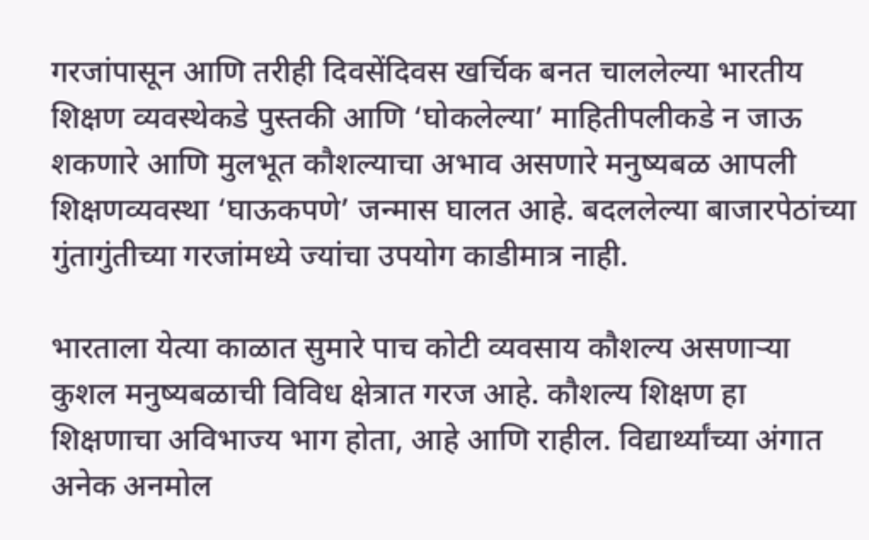गरजांपासून आणि तरीही दिवसेंदिवस खर्चिक बनत चाललेल्या भारतीय शिक्षण व्यवस्थेकडे पुस्तकी आणि ‘घोकलेल्या’ माहितीपलीकडे न जाऊ शकणारे आणि मुलभूत कौशल्याचा अभाव असणारे मनुष्यबळ आपली शिक्षणव्यवस्था ‘घाऊकपणे’ जन्मास घालत आहे. बदललेल्या बाजारपेठांच्या गुंतागुंतीच्या गरजांमध्ये ज्यांचा उपयोग काडीमात्र नाही.

भारताला येत्या काळात सुमारे पाच कोटी व्यवसाय कौशल्य असणाऱ्या कुशल मनुष्यबळाची विविध क्षेत्रात गरज आहे. कौशल्य शिक्षण हा शिक्षणाचा अविभाज्य भाग होता, आहे आणि राहील. विद्यार्थ्यांच्या अंगात अनेक अनमोल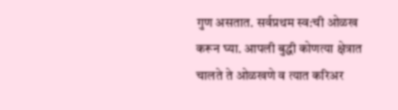गुण असतात. सर्वप्रथम स्व:ची ओळख करून घ्या. आपली बुद्धी कोणत्या क्षेत्रात चालते ते ओळखणे व त्यात करिअर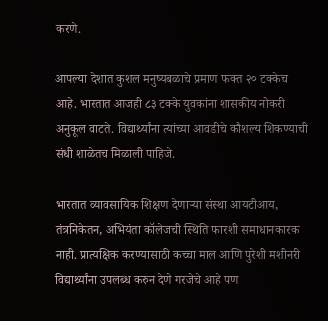करणे.

आपल्या देशात कुशल मनुष्यबळाचे प्रमाण फक्त २० टक्केच आहे. भारतात आजही ८३ टक्के युवकांना शासकीय नोकरी अनुकूल वाटते. विद्यार्थ्यांना त्यांच्या आवडीचे कौशल्य शिकण्याची संधी शाळेतच मिळाली पाहिजे.

भारतात व्यावसायिक शिक्षण देणाऱ्या संस्था आयटीआय, तंत्रनिकेतन, अभियंता कॉलेजची स्थिति फारशी समाधानकारक नाही. प्रात्यक्षिक करण्यासाठी कच्चा माल आणि पुरेशी मशीनरी विद्यार्थ्यांना उपलब्ध करुन देणे गरजेचे आहे पण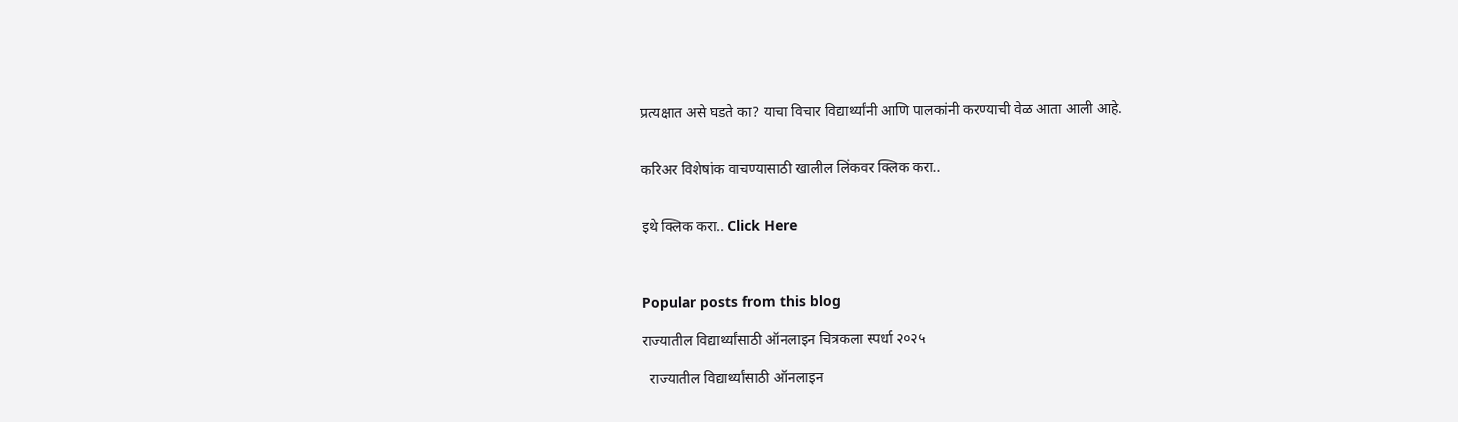प्रत्यक्षात असे घडते का? याचा विचार विद्यार्थ्यांनी आणि पालकांनी करण्याची वेळ आता आली आहे.


करिअर विशेषांक वाचण्यासाठी खालील लिंकवर क्लिक करा..


इथे क्लिक करा.. Click Here



Popular posts from this blog

राज्यातील विद्यार्थ्यांसाठी ऑनलाइन चित्रकला स्पर्धा २०२५

  राज्यातील विद्यार्थ्यांसाठी ऑनलाइन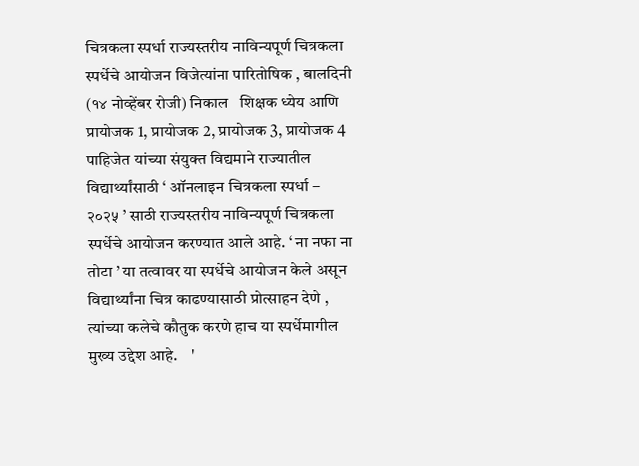चित्रकला स्पर्धा राज्यस्तरीय नाविन्यपूर्ण चित्रकला स्पर्धेचे आयोजन विजेत्यांना पारितोषिक , बालदिनी (१४ नोव्हेंबर रोजी) निकाल   शिक्षक ध्येय आणि प्रायोजक 1, प्रायोजक 2, प्रायोजक 3, प्रायोजक 4 पाहिजेत यांच्या संयुक्त विद्यमाने राज्यातील विद्यार्थ्यांसाठी ‘ ऑनलाइन चित्रकला स्पर्धा – २०२५ ’ साठी राज्यस्तरीय नाविन्यपूर्ण चित्रकला स्पर्धेचे आयोजन करण्यात आले आहे. ‘ ना नफा ना तोटा ’ या तत्वावर या स्पर्धेचे आयोजन केले असून विद्यार्थ्यांना चित्र काढण्यासाठी प्रोत्साहन देणे , त्यांच्या कलेचे कौतुक करणे हाच या स्पर्धेमागील मुख्य उद्देश आहे.    '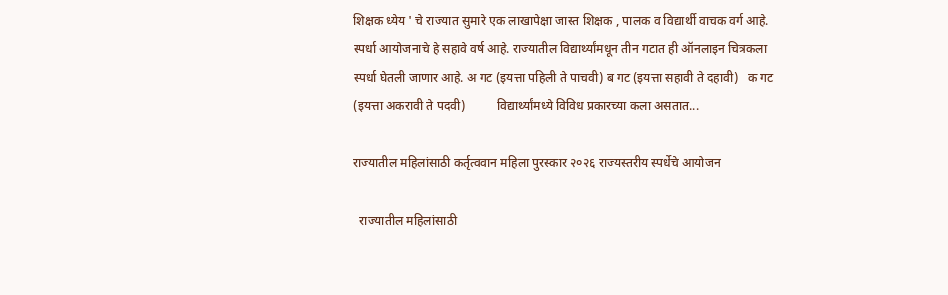शिक्षक ध्येय ' चे राज्यात सुमारे एक लाखापेक्षा जास्त शिक्षक , पालक व विद्यार्थी वाचक वर्ग आहे. स्पर्धा आयोजनाचे हे सहावे वर्ष आहे. राज्यातील विद्यार्थ्यांमधून तीन गटात ही ऑनलाइन चित्रकला स्पर्धा घेतली जाणार आहे. अ गट (इयत्ता पहिली ते पाचवी) ब गट (इयत्ता सहावी ते दहावी)   क गट (इयत्ता अकरावी ते पदवी)          विद्यार्थ्यांमध्ये विविध प्रकारच्या कला असतात...

राज्यातील महिलांसाठी कर्तृत्ववान महिला पुरस्कार २०२६ राज्यस्तरीय स्पर्धेचे आयोजन

  राज्यातील महिलांसाठी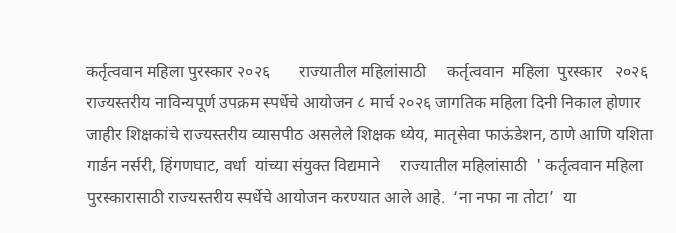कर्तृत्ववान महिला पुरस्कार २०२६       राज्यातील महिलांसाठी     कर्तृत्ववान  महिला  पुरस्कार   २०२६     राज्यस्तरीय नाविन्यपूर्ण उपक्रम स्पर्धेचे आयोजन ८ मार्च २०२६ जागतिक महिला दिनी निकाल होणार जाहीर शिक्षकांचे राज्यस्तरीय व्यासपीठ असलेले शिक्षक ध्येय, मातृसेवा फाऊंडेशन, ठाणे आणि यशिता गार्डन नर्सरी, हिंगणघाट, वर्धा  यांच्या संयुक्त विद्यमाने     राज्यातील महिलांसाठी  ' कर्तृत्ववान महिला पुरस्कारासाठी राज्यस्तरीय स्पर्धेचे आयोजन करण्यात आले आहे.  ‘ना नफा ना तोटा’  या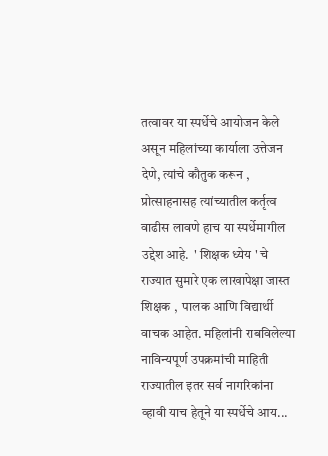तत्वावर या स्पर्धेचे आयोजन केले असून महिलांच्या कार्याला उत्तेजन देणे, त्यांचे कौतुक करून ,  प्रोत्साहनासह त्यांच्यातील कर्तृत्व वाढीस लावणे हाच या स्पर्धेमागील उद्देश आहे.  ' शिक्षक ध्येय ' चे राज्यात सुमारे एक लाखापेक्षा जास्त शिक्षक ,  पालक आणि विद्यार्थी वाचक आहेत. महिलांनी राबविलेल्या नाविन्यपूर्ण उपक्रमांची माहिती राज्यातील इतर सर्व नागरिकांना व्हावी याच हेतूने या स्पर्धेचे आय...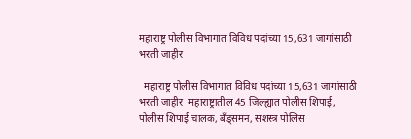महाराष्ट्र पोलीस विभागात विविध पदांच्या 15,631 जागांसाठी भरती जाहीर

  महाराष्ट्र पोलीस विभागात विविध पदांच्या 15,631 जागांसाठी भरती जाहीर  महाराष्ट्रातील 45 जिल्ह्यात पोलीस शिपाई, पोलीस शिपाई चालक, बँड्समन, सशस्त्र पोलिस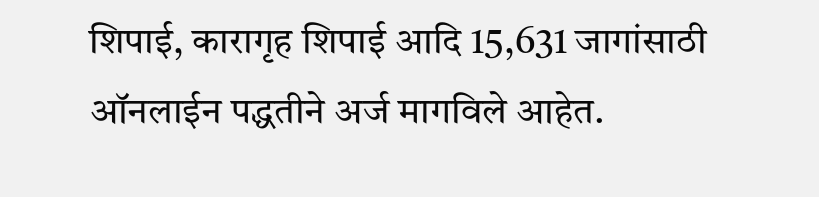शिपाई, कारागृह शिपाई आदि 15,631 जागांसाठी ऑनलाईन पद्धतीने अर्ज मागविले आहेत.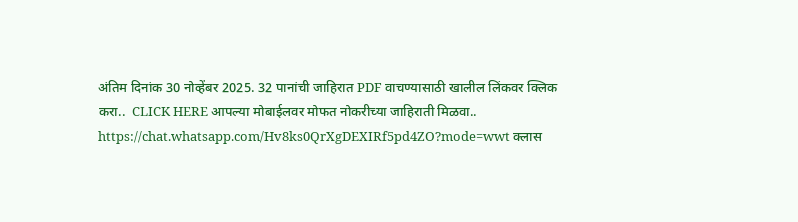अंतिम दिनांक 30 नोव्हेंबर 2025. 32 पानांची जाहिरात PDF वाचण्यासाठी खालील लिंकवर क्लिक करा..  CLICK HERE आपल्या मोबाईलवर मोफत नोकरीच्या जाहिराती मिळवा.. https://chat.whatsapp.com/Hv8ks0QrXgDEXIRf5pd4ZO?mode=wwt क्लास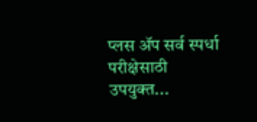प्लस ॲप सर्व स्पर्धा परीक्षेसाठी उपयुक्त...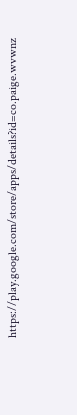https://play.google.com/store/apps/details?id=co.paige.wvwnz